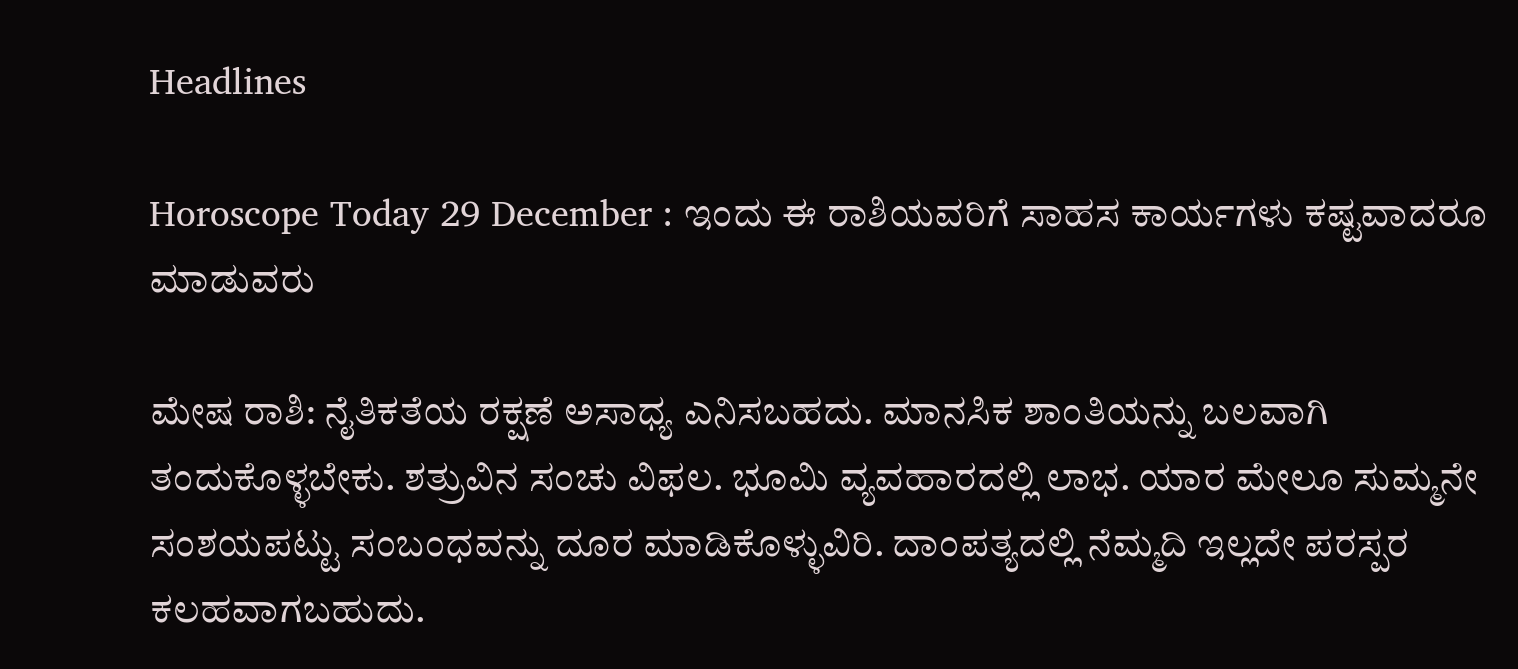Headlines

Horoscope Today 29 December : ಇಂದು ಈ ರಾಶಿಯವರಿಗೆ ಸಾಹಸ ಕಾರ್ಯಗಳು ಕಷ್ಟವಾದರೂ ಮಾಡುವರು

ಮೇಷ ರಾಶಿ: ನೈತಿಕತೆಯ ರಕ್ಷಣೆ ಅಸಾಧ್ಯ ಎನಿಸಬಹದು. ಮಾನಸಿಕ ಶಾಂತಿಯನ್ನು ಬಲವಾಗಿ ತಂದುಕೊಳ್ಳಬೇಕು. ಶತ್ರುವಿನ ಸಂಚು ವಿಫಲ. ಭೂಮಿ ವ್ಯವಹಾರದಲ್ಲಿ ಲಾಭ. ಯಾರ ಮೇಲೂ ಸುಮ್ಮನೇ ಸಂಶಯಪಟ್ಟು ಸಂಬಂಧವನ್ನು ದೂರ ಮಾಡಿಕೊಳ್ಳುವಿರಿ. ದಾಂಪತ್ಯದಲ್ಲಿ ನೆಮ್ಮದಿ ಇಲ್ಲದೇ ಪರಸ್ಪರ ಕಲಹವಾಗಬಹುದು.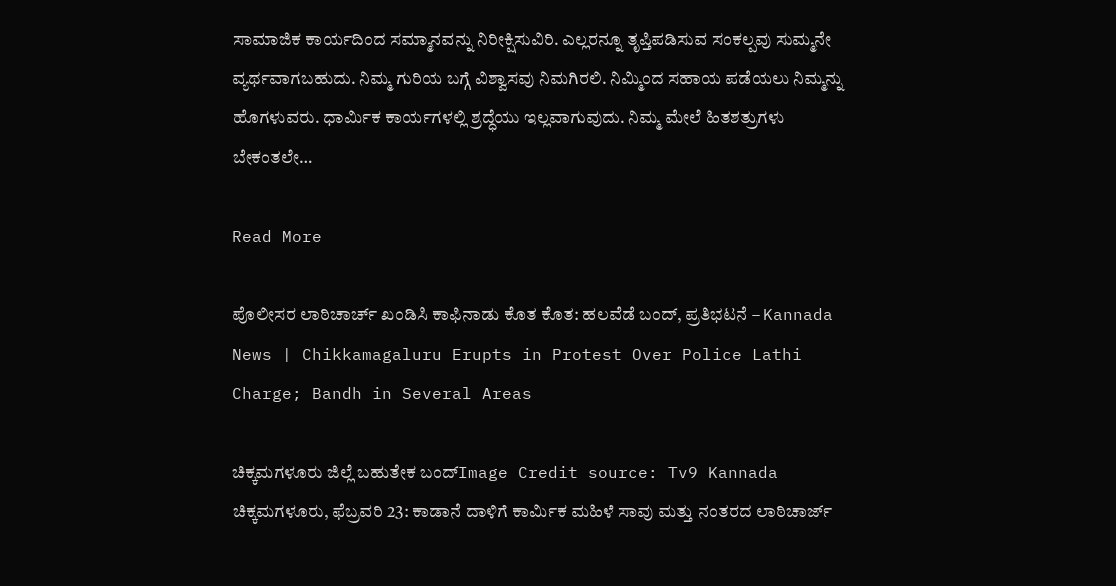ಸಾಮಾಜಿಕ‌ ಕಾರ್ಯದಿಂದ ಸಮ್ಮಾನವನ್ನು ನಿರೀಕ್ಷಿಸುವಿರಿ. ಎಲ್ಲರನ್ನೂ ತೃಪ್ತಿಪಡಿಸುವ ಸಂಕಲ್ಪವು ಸುಮ್ಮನೇ ವ್ಯರ್ಥವಾಗಬಹುದು. ನಿಮ್ಮ ಗುರಿಯ ಬಗ್ಗೆ ವಿಶ್ವಾಸವು ನಿಮಗಿರಲಿ. ನಿಮ್ಮಿಂದ ಸಹಾಯ ಪಡೆಯಲು ನಿಮ್ಮನ್ನು ಹೊಗಳುವರು. ಧಾರ್ಮಿಕ ಕಾರ್ಯಗಳಲ್ಲಿ ಶ್ರದ್ಧೆಯು ಇಲ್ಲವಾಗುವುದು. ನಿಮ್ಮ ಮೇಲೆ‌ ಹಿತಶತ್ರುಗಳು‌ ಬೇಕಂತಲೇ…

Read More

ಪೊಲೀಸರ ಲಾಠಿಚಾರ್ಚ್ ಖಂಡಿಸಿ ಕಾಫಿನಾಡು ಕೊತ ಕೊತ: ಹಲವೆಡೆ ಬಂದ್, ಪ್ರತಿಭಟನೆ – Kannada News | Chikkamagaluru Erupts in Protest Over Police Lathi Charge; Bandh in Several Areas

ಚಿಕ್ಕಮಗಳೂರು ಜಿಲ್ಲೆ ಬಹುತೇಕ ಬಂದ್Image Credit source: Tv9 Kannada ಚಿಕ್ಕಮಗಳೂರು, ಫೆಬ್ರವರಿ 23: ಕಾಡಾನೆ ದಾಳಿಗೆ ಕಾರ್ಮಿಕ ಮಹಿಳೆ ಸಾವು ಮತ್ತು ನಂತರದ ಲಾಠಿಚಾರ್ಜ್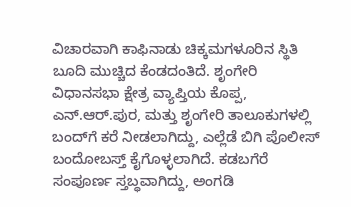ವಿಚಾರವಾಗಿ ಕಾಫಿನಾಡು ಚಿಕ್ಕಮಗಳೂರಿನ ಸ್ಥಿತಿ ಬೂದಿ ಮುಚ್ಚಿದ ಕೆಂಡದಂತಿದೆ. ಶೃಂಗೇರಿ ವಿಧಾನಸಭಾ ಕ್ಷೇತ್ರ ವ್ಯಾಪ್ತಿಯ ಕೊಪ್ಪ, ಎನ್.ಆರ್.ಪುರ, ಮತ್ತು ಶೃಂಗೇರಿ ತಾಲೂಕುಗಳಲ್ಲಿ ಬಂದ್‌ಗೆ ಕರೆ ನೀಡಲಾಗಿದ್ದು, ಎಲ್ಲೆಡೆ ಬಿಗಿ ಪೊಲೀಸ್ ಬಂದೋಬಸ್ತ್ ಕೈಗೊಳ್ಳಲಾಗಿದೆ. ಕಡಬಗೆರೆ ಸಂಪೂರ್ಣ ಸ್ತಬ್ಧವಾಗಿದ್ದು, ಅಂಗಡಿ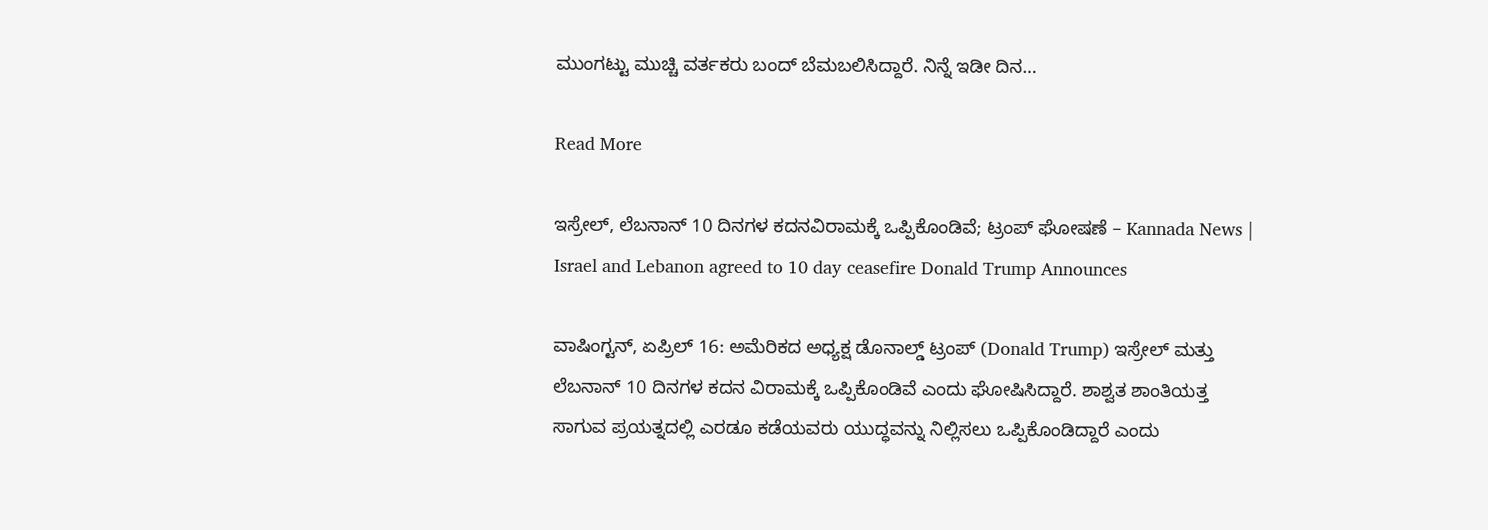ಮುಂಗಟ್ಟು ಮುಚ್ಚಿ ವರ್ತಕರು ಬಂದ್ ಬೆಮಬಲಿಸಿದ್ದಾರೆ. ನಿನ್ನೆ ಇಡೀ ದಿನ…

Read More

ಇಸ್ರೇಲ್, ಲೆಬನಾನ್ 10 ದಿನಗಳ ಕದನವಿರಾಮಕ್ಕೆ ಒಪ್ಪಿಕೊಂಡಿವೆ; ಟ್ರಂಪ್ ಘೋಷಣೆ – Kannada News | Israel and Lebanon agreed to 10 day ceasefire Donald Trump Announces

ವಾಷಿಂಗ್ಟನ್, ಏಪ್ರಿಲ್ 16: ಅಮೆರಿಕದ ಅಧ್ಯಕ್ಷ ಡೊನಾಲ್ಡ್ ಟ್ರಂಪ್ (Donald Trump) ಇಸ್ರೇಲ್ ಮತ್ತು ಲೆಬನಾನ್ 10 ದಿನಗಳ ಕದನ ವಿರಾಮಕ್ಕೆ ಒಪ್ಪಿಕೊಂಡಿವೆ ಎಂದು ಘೋಷಿಸಿದ್ದಾರೆ. ಶಾಶ್ವತ ಶಾಂತಿಯತ್ತ ಸಾಗುವ ಪ್ರಯತ್ನದಲ್ಲಿ ಎರಡೂ ಕಡೆಯವರು ಯುದ್ಧವನ್ನು ನಿಲ್ಲಿಸಲು ಒಪ್ಪಿಕೊಂಡಿದ್ದಾರೆ ಎಂದು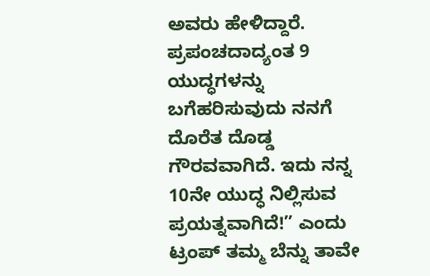ಅವರು ಹೇಳಿದ್ದಾರೆ. ಪ್ರಪಂಚದಾದ್ಯಂತ 9 ಯುದ್ಧಗಳನ್ನು ಬಗೆಹರಿಸುವುದು ನನಗೆ ದೊರೆತ ದೊಡ್ಡ ಗೌರವವಾಗಿದೆ. ಇದು ನನ್ನ 10ನೇ ಯುದ್ಧ ನಿಲ್ಲಿಸುವ ಪ್ರಯತ್ನವಾಗಿದೆ!” ಎಂದು ಟ್ರಂಪ್ ತಮ್ಮ ಬೆನ್ನು ತಾವೇ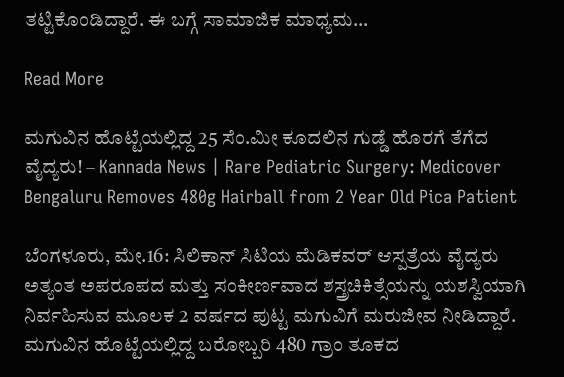ತಟ್ಟಿಕೊಂಡಿದ್ದಾರೆ. ಈ ಬಗ್ಗೆ ಸಾಮಾಜಿಕ ಮಾಧ್ಯಮ…

Read More

ಮಗುವಿನ ಹೊಟ್ಟೆಯಲ್ಲಿದ್ದ 25 ಸೆಂ.ಮೀ ಕೂದಲಿನ ಗುಡ್ಡೆ ಹೊರಗೆ ತೆಗೆದ ವೈದ್ಯರು! – Kannada News | Rare Pediatric Surgery: Medicover Bengaluru Removes 480g Hairball from 2 Year Old Pica Patient

ಬೆಂಗಳೂರು, ಮೇ.16: ಸಿಲಿಕಾನ್ ಸಿಟಿಯ ಮೆಡಿಕವರ್ ಆಸ್ಪತ್ರೆಯ ವೈದ್ಯರು ಅತ್ಯಂತ ಅಪರೂಪದ ಮತ್ತು ಸಂಕೀರ್ಣವಾದ ಶಸ್ತ್ರಚಿಕಿತ್ಸೆಯನ್ನು ಯಶಸ್ವಿಯಾಗಿ ನಿರ್ವಹಿಸುವ ಮೂಲಕ 2 ವರ್ಷದ ಪುಟ್ಟ ಮಗುವಿಗೆ ಮರುಜೀವ ನೀಡಿದ್ದಾರೆ. ಮಗುವಿನ ಹೊಟ್ಟೆಯಲ್ಲಿದ್ದ ಬರೋಬ್ಬರಿ 480 ಗ್ರಾಂ ತೂಕದ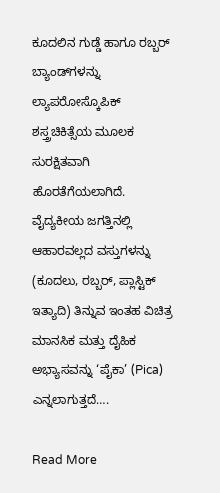ಕೂದಲಿನ ಗುಡ್ಡೆ ಹಾಗೂ ರಬ್ಬರ್ ಬ್ಯಾಂಡ್‌ಗಳನ್ನು ಲ್ಯಾಪರೋಸ್ಕೊಪಿಕ್ ಶಸ್ತ್ರಚಿಕಿತ್ಸೆಯ ಮೂಲಕ ಸುರಕ್ಷಿತವಾಗಿ ಹೊರತೆಗೆಯಲಾಗಿದೆ. ವೈದ್ಯಕೀಯ ಜಗತ್ತಿನಲ್ಲಿ ಆಹಾರವಲ್ಲದ ವಸ್ತುಗಳನ್ನು (ಕೂದಲು, ರಬ್ಬರ್, ಪ್ಲಾಸ್ಟಿಕ್ ಇತ್ಯಾದಿ) ತಿನ್ನುವ ಇಂತಹ ವಿಚಿತ್ರ ಮಾನಸಿಕ ಮತ್ತು ದೈಹಿಕ ಅಭ್ಯಾಸವನ್ನು ‘ಪೈಕಾ’ (Pica) ಎನ್ನಲಾಗುತ್ತದೆ….

Read More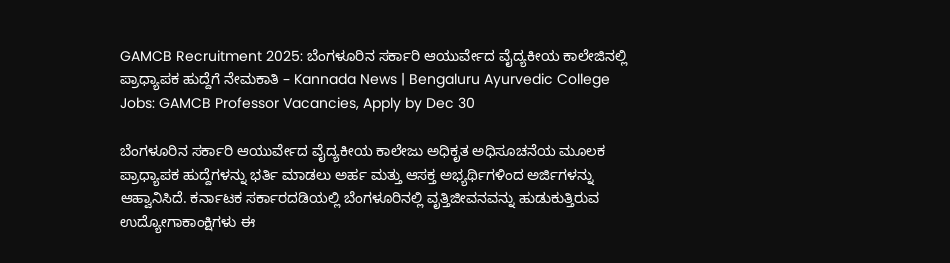GAMCB Recruitment 2025: ಬೆಂಗಳೂರಿನ ಸರ್ಕಾರಿ ಆಯುರ್ವೇದ ವೈದ್ಯಕೀಯ ಕಾಲೇಜಿನಲ್ಲಿ ಪ್ರಾಧ್ಯಾಪಕ ಹುದ್ದೆಗೆ ನೇಮಕಾತಿ – Kannada News | Bengaluru Ayurvedic College Jobs: GAMCB Professor Vacancies, Apply by Dec 30

ಬೆಂಗಳೂರಿನ ಸರ್ಕಾರಿ ಆಯುರ್ವೇದ ವೈದ್ಯಕೀಯ ಕಾಲೇಜು ಅಧಿಕೃತ ಅಧಿಸೂಚನೆಯ ಮೂಲಕ ಪ್ರಾಧ್ಯಾಪಕ ಹುದ್ದೆಗಳನ್ನು ಭರ್ತಿ ಮಾಡಲು ಅರ್ಹ ಮತ್ತು ಆಸಕ್ತ ಅಭ್ಯರ್ಥಿಗಳಿಂದ ಅರ್ಜಿಗಳನ್ನು ಆಹ್ವಾನಿಸಿದೆ. ಕರ್ನಾಟಕ ಸರ್ಕಾರದಡಿಯಲ್ಲಿ ಬೆಂಗಳೂರಿನಲ್ಲಿ ವೃತ್ತಿಜೀವನವನ್ನು ಹುಡುಕುತ್ತಿರುವ ಉದ್ಯೋಗಾಕಾಂಕ್ಷಿಗಳು ಈ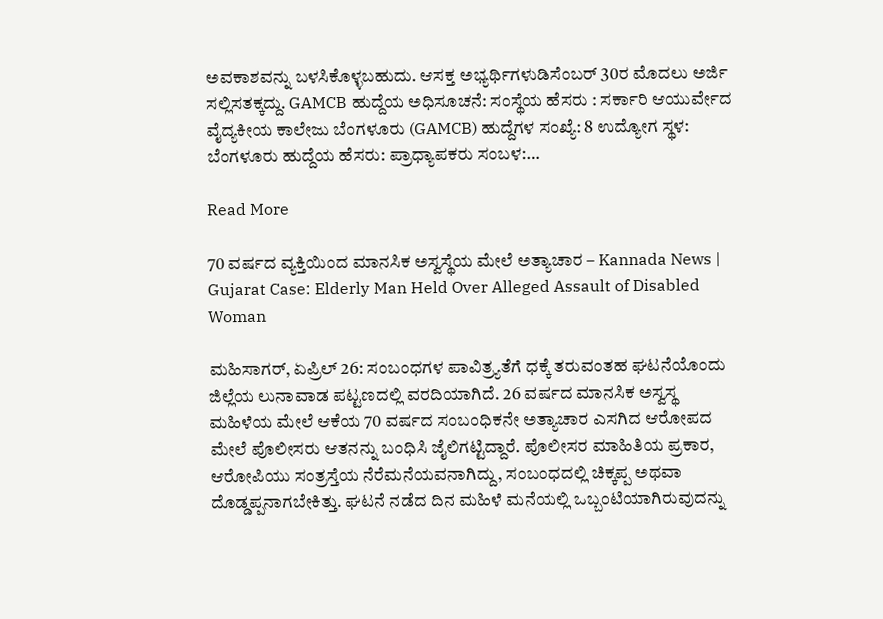ಅವಕಾಶವನ್ನು ಬಳಸಿಕೊಳ್ಳಬಹುದು. ಆಸಕ್ತ ಅಭ್ಯರ್ಥಿಗಳುಡಿಸೆಂಬರ್ 30ರ ಮೊದಲು ಅರ್ಜಿ ಸಲ್ಲಿಸತಕ್ಕದ್ದು. GAMCB ಹುದ್ದೆಯ ಅಧಿಸೂಚನೆ: ಸಂಸ್ಥೆಯ ಹೆಸರು : ಸರ್ಕಾರಿ ಆಯುರ್ವೇದ ವೈದ್ಯಕೀಯ ಕಾಲೇಜು ಬೆಂಗಳೂರು (GAMCB) ಹುದ್ದೆಗಳ ಸಂಖ್ಯೆ: 8 ಉದ್ಯೋಗ ಸ್ಥಳ: ಬೆಂಗಳೂರು ಹುದ್ದೆಯ ಹೆಸರು: ಪ್ರಾಧ್ಯಾಪಕರು ಸಂಬಳ:…

Read More

70 ವರ್ಷದ ವ್ಯಕ್ತಿಯಿಂದ ಮಾನಸಿಕ ಅಸ್ವಸ್ಥೆಯ ಮೇಲೆ ಅತ್ಯಾಚಾರ – Kannada News | Gujarat Case: Elderly Man Held Over Alleged Assault of Disabled Woman

ಮಹಿಸಾಗರ್, ಏಪ್ರಿಲ್ 26: ಸಂಬಂಧಗಳ ಪಾವಿತ್ರ್ಯತೆಗೆ ಧಕ್ಕೆ ತರುವಂತಹ ಘಟನೆಯೊಂದು ಜಿಲ್ಲೆಯ ಲುನಾವಾಡ ಪಟ್ಟಣದಲ್ಲಿ ವರದಿಯಾಗಿದೆ. 26 ವರ್ಷದ ಮಾನಸಿಕ ಅಸ್ವಸ್ಥ ಮಹಿಳೆಯ ಮೇಲೆ ಆಕೆಯ 70 ವರ್ಷದ ಸಂಬಂಧಿಕನೇ ಅತ್ಯಾಚಾರ ಎಸಗಿದ ಆರೋಪದ ಮೇಲೆ ಪೊಲೀಸರು ಆತನನ್ನು ಬಂಧಿಸಿ ಜೈಲಿಗಟ್ಟಿದ್ದಾರೆ. ಪೊಲೀಸರ ಮಾಹಿತಿಯ ಪ್ರಕಾರ, ಆರೋಪಿಯು ಸಂತ್ರಸ್ತೆಯ ನೆರೆಮನೆಯವನಾಗಿದ್ದು, ಸಂಬಂಧದಲ್ಲಿ ಚಿಕ್ಕಪ್ಪ ಅಥವಾ ದೊಡ್ಡಪ್ಪನಾಗಬೇಕಿತ್ತು. ಘಟನೆ ನಡೆದ ದಿನ ಮಹಿಳೆ ಮನೆಯಲ್ಲಿ ಒಬ್ಬಂಟಿಯಾಗಿರುವುದನ್ನು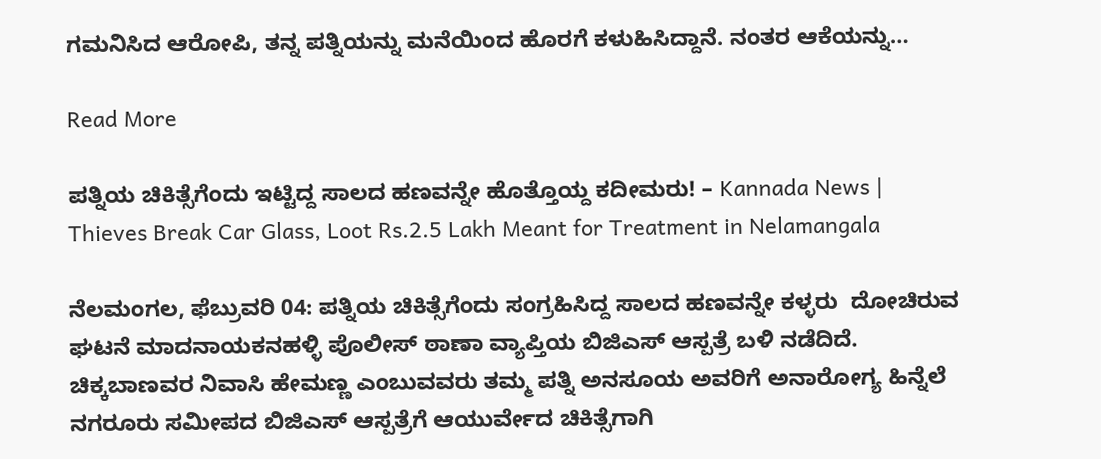ಗಮನಿಸಿದ ಆರೋಪಿ, ತನ್ನ ಪತ್ನಿಯನ್ನು ಮನೆಯಿಂದ ಹೊರಗೆ ಕಳುಹಿಸಿದ್ದಾನೆ. ನಂತರ ಆಕೆಯನ್ನು…

Read More

ಪತ್ನಿಯ ಚಿಕಿತ್ಸೆಗೆಂದು ಇಟ್ಟಿದ್ದ ಸಾಲದ ಹಣವನ್ನೇ ಹೊತ್ತೊಯ್ದ ಕದೀಮರು! – Kannada News | Thieves Break Car Glass, Loot Rs.2.5 Lakh Meant for Treatment in Nelamangala

ನೆಲಮಂಗಲ, ಫೆಬ್ರುವರಿ 04: ಪತ್ನಿಯ ಚಿಕಿತ್ಸೆಗೆಂದು ಸಂಗ್ರಹಿಸಿದ್ದ ಸಾಲದ ಹಣವನ್ನೇ ಕಳ್ಳರು  ದೋಚಿರುವ ಘಟನೆ ಮಾದನಾಯಕನಹಳ್ಳಿ ಪೊಲೀಸ್ ಠಾಣಾ ವ್ಯಾಪ್ತಿಯ ಬಿಜಿಎಸ್ ಆಸ್ಪತ್ರೆ ಬಳಿ ನಡೆದಿದೆ. ಚಿಕ್ಕಬಾಣವರ ನಿವಾಸಿ ಹೇಮಣ್ಣ ಎಂಬುವವರು ತಮ್ಮ ಪತ್ನಿ ಅನಸೂಯ ಅವರಿಗೆ ಅನಾರೋಗ್ಯ ಹಿನ್ನೆಲೆ ನಗರೂರು ಸಮೀಪದ ಬಿಜಿಎಸ್ ಆಸ್ಪತ್ರೆಗೆ ಆಯುರ್ವೇದ ಚಿಕಿತ್ಸೆಗಾಗಿ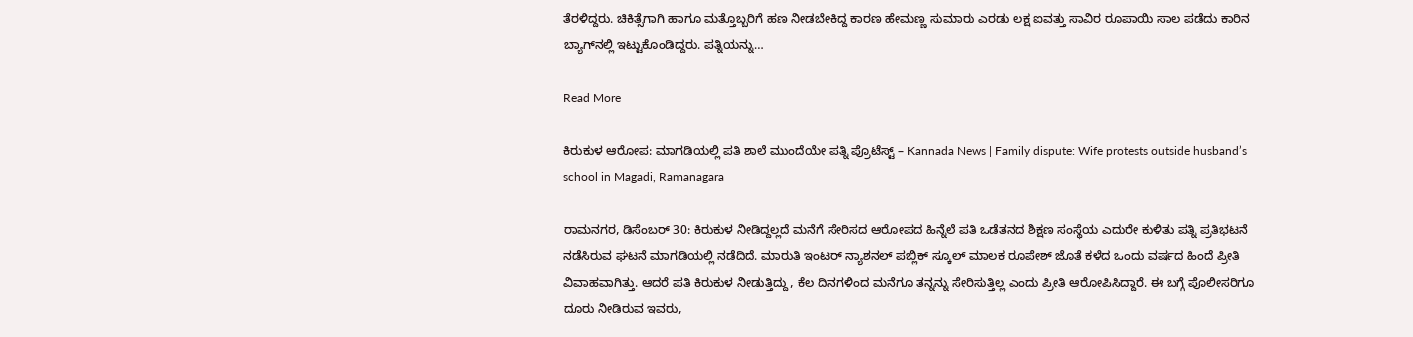ತೆರಳಿದ್ದರು. ಚಿಕಿತ್ಸೆಗಾಗಿ ಹಾಗೂ ಮತ್ತೊಬ್ಬರಿಗೆ ಹಣ ನೀಡಬೇಕಿದ್ದ ಕಾರಣ ಹೇಮಣ್ಣ ಸುಮಾರು ಎರಡು ಲಕ್ಷ ಐವತ್ತು ಸಾವಿರ ರೂಪಾಯಿ ಸಾಲ ಪಡೆದು ಕಾರಿನ ಬ್ಯಾಗ್‌ನಲ್ಲಿ ಇಟ್ಟುಕೊಂಡಿದ್ದರು. ಪತ್ನಿಯನ್ನು…

Read More

ಕಿರುಕುಳ ಆರೋಪ: ಮಾಗಡಿಯಲ್ಲಿ ಪತಿ ಶಾಲೆ ಮುಂದೆಯೇ ಪತ್ನಿ ಪ್ರೊಟೆಸ್ಟ್ – Kannada News | Family dispute: Wife protests outside husband’s school in Magadi, Ramanagara

ರಾಮನಗರ, ಡಿಸೆಂಬರ್ 30: ಕಿರುಕುಳ ನೀಡಿದ್ದಲ್ಲದೆ ಮನೆಗೆ ಸೇರಿಸದ ಆರೋಪದ ಹಿನ್ನೆಲೆ ಪತಿ ಒಡೆತನದ ಶಿಕ್ಷಣ ಸಂಸ್ಥೆಯ ಎದುರೇ ಕುಳಿತು ಪತ್ನಿ ಪ್ರತಿಭಟನೆ ನಡೆಸಿರುವ ಘಟನೆ ಮಾಗಡಿಯಲ್ಲಿ ನಡೆದಿದೆ. ಮಾರುತಿ ಇಂಟರ್ ನ್ಯಾಶನಲ್ ಪಬ್ಲಿಕ್ ಸ್ಕೂಲ್ ಮಾಲಕ ರೂಪೇಶ್ ಜೊತೆ ಕಳೆದ ಒಂದು ವರ್ಷದ ಹಿಂದೆ ಪ್ರೀತಿ ವಿವಾಹವಾಗಿತ್ತು. ಆದರೆ ಪತಿ ಕಿರುಕುಳ ನೀಡುತ್ತಿದ್ದು, ಕೆಲ ದಿನಗಳಿಂದ ಮನೆಗೂ ತನ್ನನ್ನು ಸೇರಿಸುತ್ತಿಲ್ಲ ಎಂದು ಪ್ರೀತಿ ಆರೋಪಿಸಿದ್ದಾರೆ. ಈ ಬಗ್ಗೆ ಪೊಲೀಸರಿಗೂ ದೂರು ನೀಡಿರುವ ಇವರು,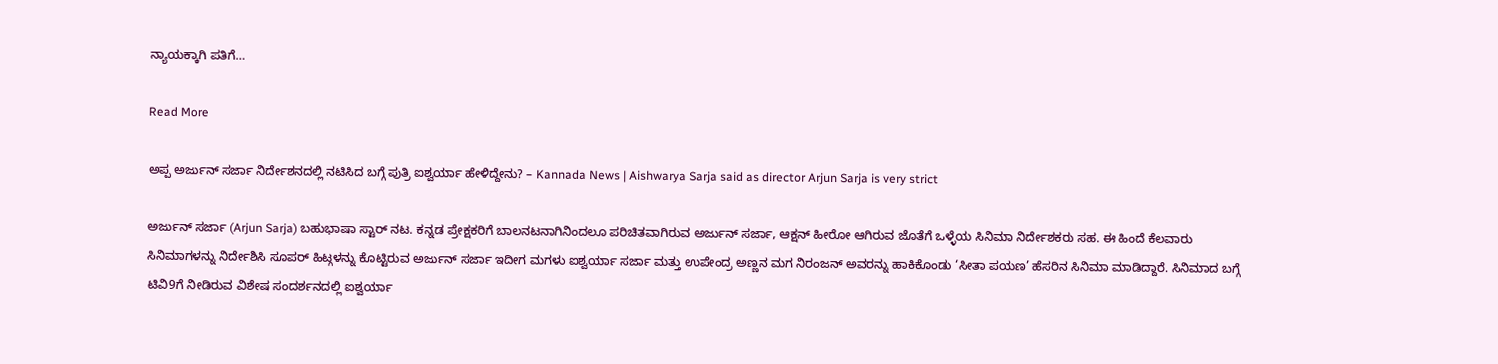ನ್ಯಾಯಕ್ಕಾಗಿ ಪತಿಗೆ…

Read More

ಅಪ್ಪ ಅರ್ಜುನ್ ಸರ್ಜಾ ನಿರ್ದೇಶನದಲ್ಲಿ ನಟಿಸಿದ ಬಗ್ಗೆ ಪುತ್ರಿ ಐಶ್ವರ್ಯಾ ಹೇಳಿದ್ದೇನು? – Kannada News | Aishwarya Sarja said as director Arjun Sarja is very strict

ಅರ್ಜುನ್ ಸರ್ಜಾ (Arjun Sarja) ಬಹುಭಾಷಾ ಸ್ಟಾರ್ ನಟ. ಕನ್ನಡ ಪ್ರೇಕ್ಷಕರಿಗೆ ಬಾಲನಟನಾಗಿನಿಂದಲೂ ಪರಿಚಿತವಾಗಿರುವ ಅರ್ಜುನ್ ಸರ್ಜಾ, ಆಕ್ಷನ್ ಹೀರೋ ಆಗಿರುವ ಜೊತೆಗೆ ಒಳ್ಳೆಯ ಸಿನಿಮಾ ನಿರ್ದೇಶಕರು ಸಹ. ಈ ಹಿಂದೆ ಕೆಲವಾರು ಸಿನಿಮಾಗಳನ್ನು ನಿರ್ದೇಶಿಸಿ ಸೂಪರ್ ಹಿಟ್ಗಳನ್ನು ಕೊಟ್ಟಿರುವ ಅರ್ಜುನ್ ಸರ್ಜಾ ಇದೀಗ ಮಗಳು ಐಶ್ವರ್ಯಾ ಸರ್ಜಾ ಮತ್ತು ಉಪೇಂದ್ರ ಅಣ್ಣನ ಮಗ ನಿರಂಜನ್ ಅವರನ್ನು ಹಾಕಿಕೊಂಡು ‘ಸೀತಾ ಪಯಣ’ ಹೆಸರಿನ ಸಿನಿಮಾ ಮಾಡಿದ್ದಾರೆ. ಸಿನಿಮಾದ ಬಗ್ಗೆ ಟಿವಿ9ಗೆ ನೀಡಿರುವ ವಿಶೇಷ ಸಂದರ್ಶನದಲ್ಲಿ ಐಶ್ವರ್ಯಾ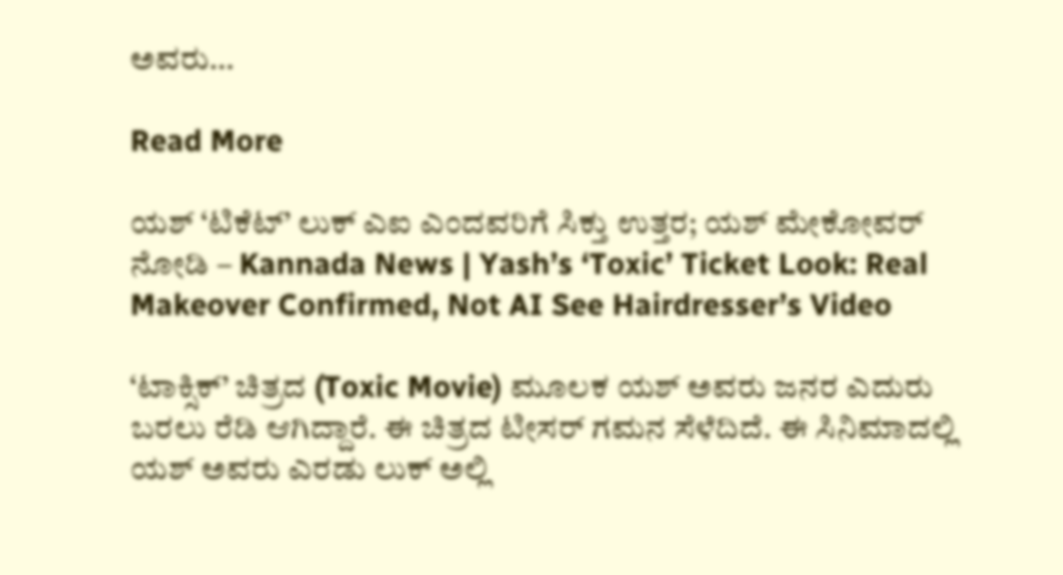ಅವರು…

Read More

ಯಶ್ ‘ಟಿಕೆಟ್’ ಲುಕ್ ಎಐ ಎಂದವರಿಗೆ ಸಿಕ್ತು ಉತ್ತರ; ಯಶ್ ಮೇಕೋವರ್ ನೋಡಿ – Kannada News | Yash’s ‘Toxic’ Ticket Look: Real Makeover Confirmed, Not AI See Hairdresser’s Video

‘ಟಾಕ್ಸಿಕ್’ ಚಿತ್ರದ (Toxic Movie) ಮೂಲಕ ಯಶ್ ಅವರು ಜನರ ಎದುರು ಬರಲು ರೆಡಿ ಆಗಿದ್ದಾರೆ. ಈ ಚಿತ್ರದ ಟೀಸರ್ ಗಮನ ಸೆಳೆದಿದೆ. ಈ ಸಿನಿಮಾದಲ್ಲಿ ಯಶ್ ಅವರು ಎರಡು ಲುಕ್ ಅಲ್ಲಿ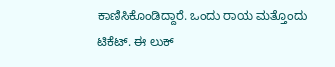ಕಾಣಿಸಿಕೊಂಡಿದ್ದಾರೆ. ಒಂದು ರಾಯ ಮತ್ತೊಂದು ಟಿಕೆಟ್. ಈ ಲುಕ್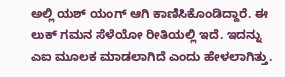ಅಲ್ಲಿ ಯಶ್ ಯಂಗ್ ಆಗಿ ಕಾಣಿಸಿಕೊಂಡಿದ್ದಾರೆ. ಈ ಲುಕ್ ಗಮನ ಸೆಳೆಯೋ ರೀತಿಯಲ್ಲಿ ಇದೆ. ಇದನ್ನು ಎಐ ಮೂಲಕ ಮಾಡಲಾಗಿದೆ ಎಂದು ಹೇಳಲಾಗಿತ್ತು.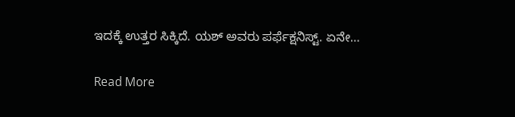ಇದಕ್ಕೆ ಉತ್ತರ ಸಿಕ್ಕಿದೆ. ಯಶ್ ಅವರು ಪರ್ಫೆಕ್ಷನಿಸ್ಟ್. ಏನೇ…

Read More